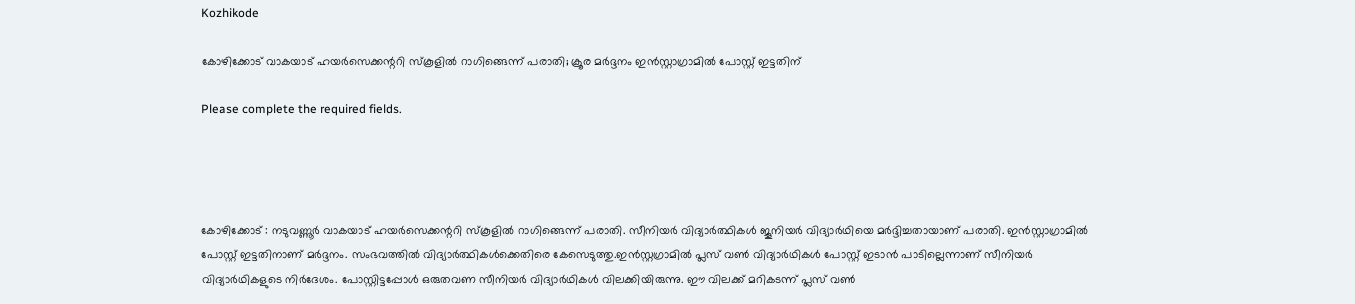Kozhikode

കോഴിക്കോട് വാകയാട് ഹയര്‍സെക്കന്ററി സ്‌കൂളില്‍ റാഗിങ്ങെന്ന് പരാതി; ക്രൂര മർദ്ദനം ഇന്‍സ്റ്റാഗ്രാമില്‍ പോസ്റ്റ് ഇട്ടതിന്

Please complete the required fields.




കോഴിക്കോട് : നടുവണ്ണൂര്‍ വാകയാട് ഹയര്‍സെക്കന്ററി സ്‌കൂളില്‍ റാഗിങ്ങെന്ന് പരാതി. സീനിയര്‍ വിദ്യാര്‍ത്ഥികള്‍ ജൂനിയര്‍ വിദ്യാര്‍ഥിയെ മര്‍ദ്ദിച്ചതായാണ് പരാതി. ഇന്‍സ്റ്റാഗ്രാമില്‍ പോസ്റ്റ് ഇട്ടതിനാണ് മര്‍ദ്ദനം. സംഭവത്തില്‍ വിദ്യാര്‍ത്ഥികള്‍ക്കെതിരെ കേസെടുത്തു.ഇന്‍സ്റ്റഗ്രാമില്‍ പ്ലസ് വണ്‍ വിദ്യാര്‍ഥികള്‍ പോസ്റ്റ് ഇടാന്‍ പാടില്ലെന്നാണ് സീനിയര്‍ വിദ്യാര്‍ഥികളുടെ നിര്‍ദേശം. പോസ്റ്റിട്ടപ്പോള്‍ ഒരുതവണ സീനിയര്‍ വിദ്യാര്‍ഥികള്‍ വിലക്കിയിരുന്നു. ഈ വിലക്ക് മറികടന്ന് പ്ലസ് വണ്‍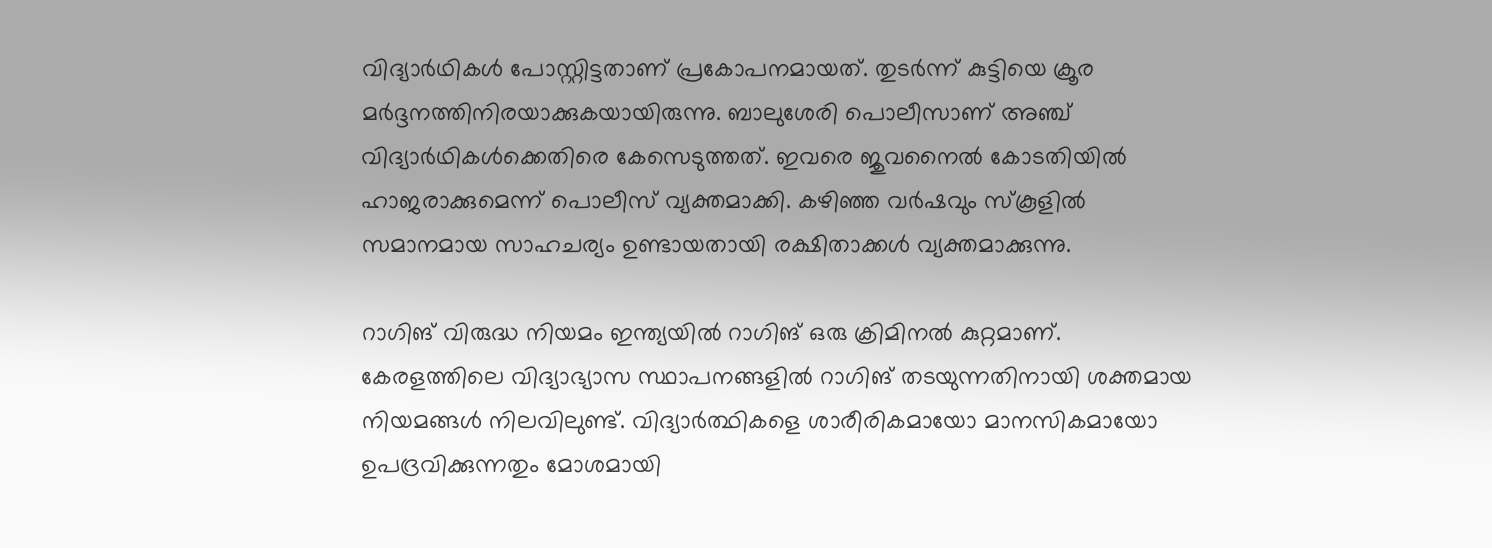വിദ്യാര്‍ഥികള്‍ പോസ്റ്റിട്ടതാണ് പ്രകോപനമായത്. തുടര്‍ന്ന് കുട്ടിയെ ക്രൂര മര്‍ദ്ദനത്തിനിരയാക്കുകയായിരുന്നു. ബാലുശേരി പൊലീസാണ് അഞ്ച് വിദ്യാര്‍ഥികള്‍ക്കെതിരെ കേസെടുത്തത്. ഇവരെ ജുവനൈല്‍ കോടതിയില്‍ ഹാജരാക്കുമെന്ന് പൊലീസ് വ്യക്തമാക്കി. കഴിഞ്ഞ വര്‍ഷവും സ്‌കൂളില്‍ സമാനമായ സാഹചര്യം ഉണ്ടായതായി രക്ഷിതാക്കള്‍ വ്യക്തമാക്കുന്നു.

റാഗിങ് വിരുദ്ധ നിയമം ഇന്ത്യയിൽ റാഗിങ് ഒരു ക്രിമിനൽ കുറ്റമാണ്. കേരളത്തിലെ വിദ്യാഭ്യാസ സ്ഥാപനങ്ങളിൽ റാഗിങ് തടയുന്നതിനായി ശക്തമായ നിയമങ്ങൾ നിലവിലുണ്ട്. വിദ്യാർത്ഥികളെ ശാരീരികമായോ മാനസികമായോ ഉപദ്രവിക്കുന്നതും മോശമായി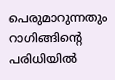പെരുമാറുന്നതും റാഗിങ്ങിന്റെ പരിധിയിൽ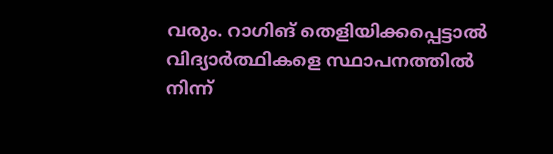വരും. റാഗിങ് തെളിയിക്കപ്പെട്ടാൽ വിദ്യാർത്ഥികളെ സ്ഥാപനത്തിൽ നിന്ന്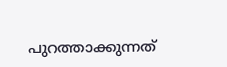പുറത്താക്കുന്നത്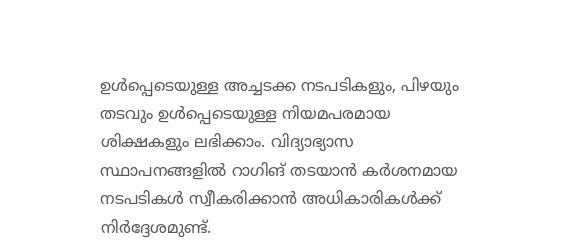ഉൾപ്പെടെയുള്ള അച്ചടക്ക നടപടികളും, പിഴയും തടവും ഉൾപ്പെടെയുള്ള നിയമപരമായ ശിക്ഷകളും ലഭിക്കാം. വിദ്യാഭ്യാസ സ്ഥാപനങ്ങളിൽ റാഗിങ് തടയാൻ കർശനമായ നടപടികൾ സ്വീകരിക്കാൻ അധികാരികൾക്ക് നിർദ്ദേശമുണ്ട്.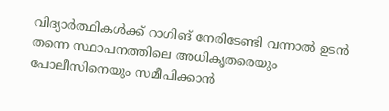വിദ്യാർത്ഥികൾക്ക് റാഗിങ് നേരിടേണ്ടി വന്നാൽ ഉടൻ തന്നെ സ്ഥാപനത്തിലെ അധികൃതരെയും പോലീസിനെയും സമീപിക്കാൻ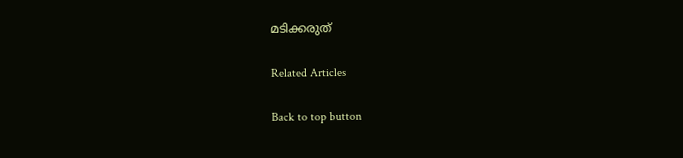മടിക്കരുത്

Related Articles

Back to top button